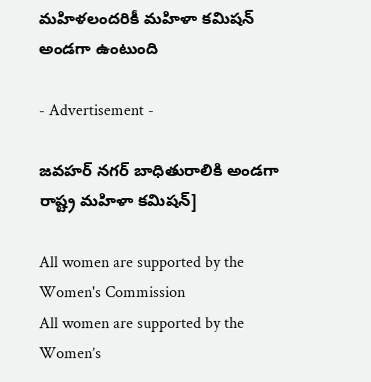మహిళలందరికీ మహిళా కమిషన్ అండగా ఉంటుంది

- Advertisement -

జవహర్ నగర్ బాధితురాలికి అండగా రాష్ట్ర మహిళా కమిషన్]

All women are supported by the Women's Commission
All women are supported by the Women’s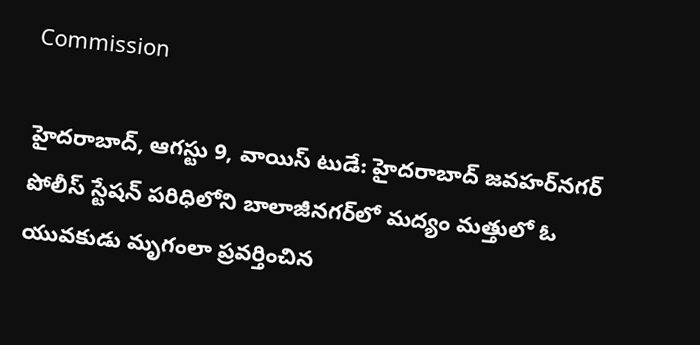Commission

హైదరాబాద్, ఆగస్టు 9, వాయిస్ టుడే: హైదరాబాద్ జవహర్‌నగర్ పోలీస్ స్టేషన్ పరిధిలోని బాలాజీనగర్‌లో మద్యం మత్తులో ఓ యువకుడు మృగంలా ప్రవర్తించిన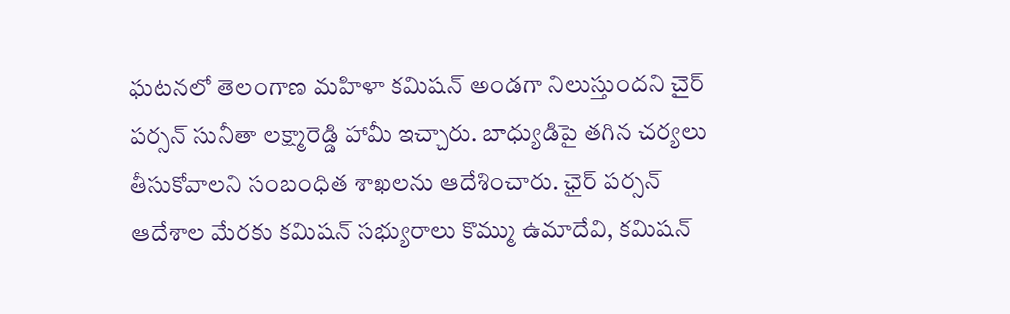ఘటనలో తెలంగాణ మహిళా కమిషన్ అండగా నిలుస్తుందని చైర్ పర్సన్ సునీతా లక్ష్మారెడ్డి హామీ ఇచ్చారు. బాధ్యుడిపై తగిన చర్యలు తీసుకోవాలని సంబంధిత శాఖలను ఆదేశించారు. ఛైర్ పర్సన్ ఆదేశాల మేరకు కమిషన్ సభ్యురాలు కొమ్ము ఉమాదేవి, కమిషన్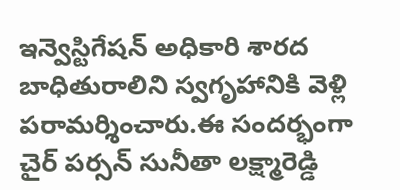ఇన్వెస్టిగేషన్ అధికారి శారద బాధితురాలిని స్వగృహానికి వెళ్లి పరామర్శించారు.ఈ సందర్భంగా చైర్ పర్సన్ సునీతా లక్ష్మారెడ్డి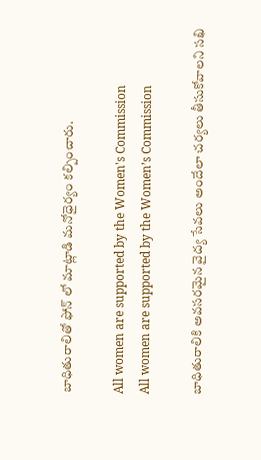బాధితురాలితో ఫోన్ లో మాట్లాడి మనోధైర్యం కల్పించారు.

All women are supported by the Women's Commission
All women are supported by the Women’s Commission

బాధితురాలికి అవసరమైన వైద్య సేవలు అందేలా చర్యలు తీసుకోవాలని సఖి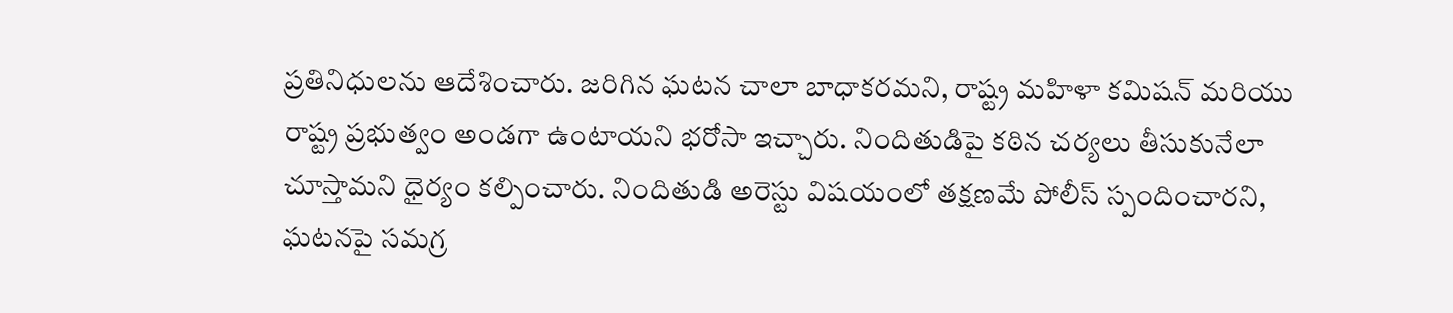ప్రతినిధులను ఆదేశించారు. జరిగిన ఘటన చాలా బాధాకరమని, రాష్ట్ర మహిళా కమిషన్ మరియు రాష్ట్ర ప్రభుత్వం అండగా ఉంటాయని భరోసా ఇచ్చారు. నిందితుడిపై కఠిన చర్యలు తీసుకునేలా చూస్తామని ధైర్యం కల్పించారు. నిందితుడి అరెస్టు విషయంలో తక్షణమే పోలీస్ స్పందించారని, ఘటనపై సమగ్ర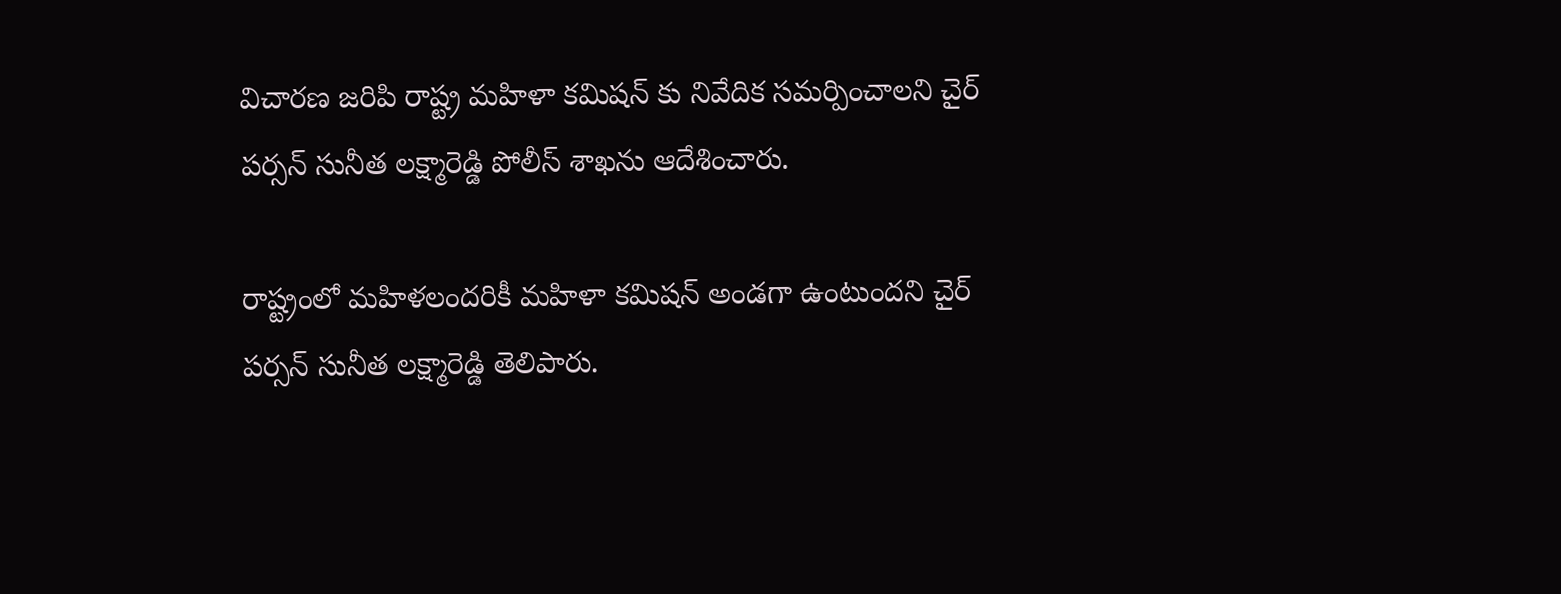విచారణ జరిపి రాష్ట్ర మహిళా కమిషన్ కు నివేదిక సమర్పించాలని చైర్ పర్సన్ సునీత లక్ష్మారెడ్డి పోలీస్ శాఖను ఆదేశించారు.

రాష్ట్రంలో మహిళలందరికీ మహిళా కమిషన్ అండగా ఉంటుందని చైర్ పర్సన్ సునీత లక్ష్మారెడ్డి తెలిపారు.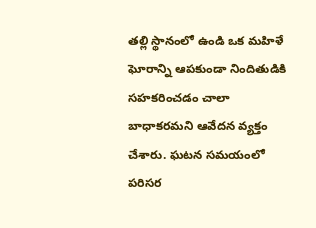తల్లి స్థానంలో ఉండి ఒక మహిళే ఘోరాన్ని ఆపకుండా నిందితుడికి సహకరించడం చాలా బాధాకరమని ఆవేదన వ్యక్తం చేశారు. ఘటన సమయంలో పరిసర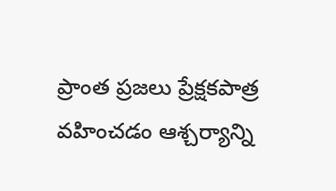ప్రాంత ప్రజలు ప్రేక్షకపాత్ర వహించడం ఆశ్చర్యాన్ని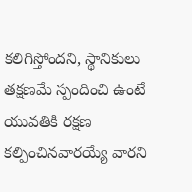కలిగిస్తోందని, స్థానికులు తక్షణమే స్పందించి ఉంటే యువతికి రక్షణ కల్పించినవారయ్యే వారని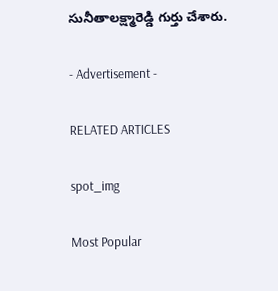సునీతాలక్ష్మారెడ్డి గుర్తు చేశారు.

- Advertisement -

RELATED ARTICLES

spot_img

Most Popular